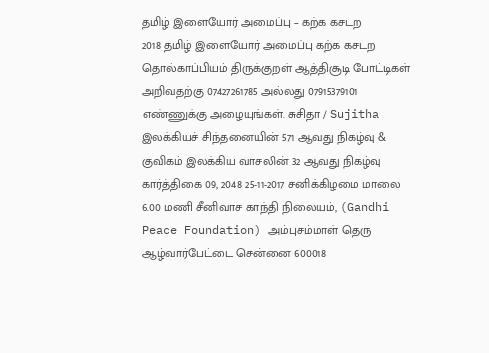தமிழ் இளையோர் அமைப்பு – கற்க கசடற
2018 தமிழ் இளையோர் அமைப்பு கற்க கசடற தொல்காப்பியம் திருக்குறள் ஆத்திசூடி போட்டிகள் அறிவதற்கு 07427261785 அல்லது 07915379101 எண்ணுக்கு அழையுங்கள். சுசிதா / Sujitha
இலக்கியச் சிந்தனையின் 571 ஆவது நிகழ்வு & குவிகம் இலக்கிய வாசலின் 32 ஆவது நிகழ்வு
கார்த்திகை 09, 2048 25-11-2017 சனிக்கிழமை மாலை 6.00 மணி சீனிவாச காந்தி நிலையம், (Gandhi Peace Foundation) அம்புசம்மாள் தெரு ஆழ்வார்பேட்டை சென்னை 600018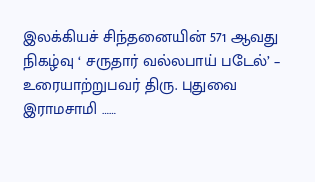இலக்கியச் சிந்தனையின் 571 ஆவது நிகழ்வு ‘ சருதார் வல்லபாய் படேல்’ – உரையாற்றுபவர் திரு. புதுவை இராமசாமி ……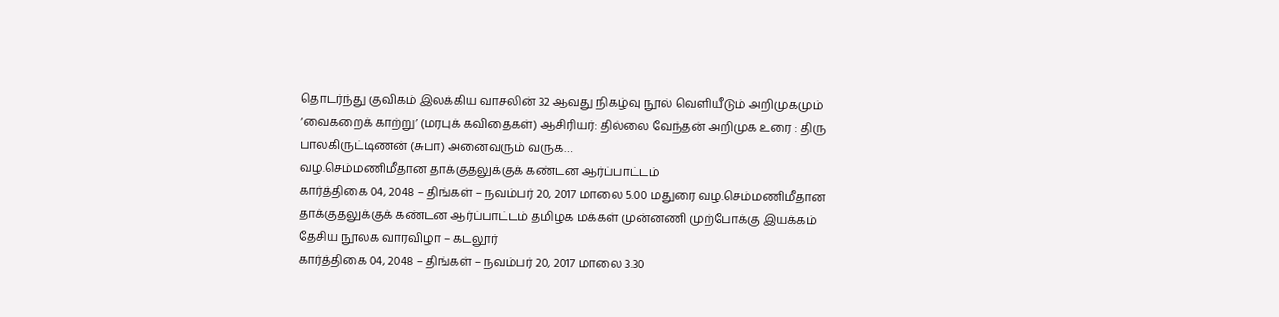தொடர்ந்து குவிகம் இலக்கிய வாசலின் 32 ஆவது நிகழ்வு நூல் வெளியீடும் அறிமுகமும் ‘வைகறைக் காற்று’ (மரபுக் கவிதைகள்) ஆசிரியர்: தில்லை வேந்தன் அறிமுக உரை : திரு பாலகிருட்டிணன் (சுபா) அனைவரும் வருக…
வழ.செம்மணிமீதான தாக்குதலுக்குக் கண்டன ஆர்ப்பாட்டம்
கார்த்திகை 04, 2048 – திங்கள் – நவம்பர் 20, 2017 மாலை 5.00 மதுரை வழ.செம்மணிமீதான தாக்குதலுக்குக் கண்டன ஆர்ப்பாட்டம் தமிழக மக்கள் முன்னணி முற்போக்கு இயக்கம்
தேசிய நூலக வாரவிழா – கடலூர்
கார்த்திகை 04, 2048 – திங்கள் – நவம்பர் 20, 2017 மாலை 3.30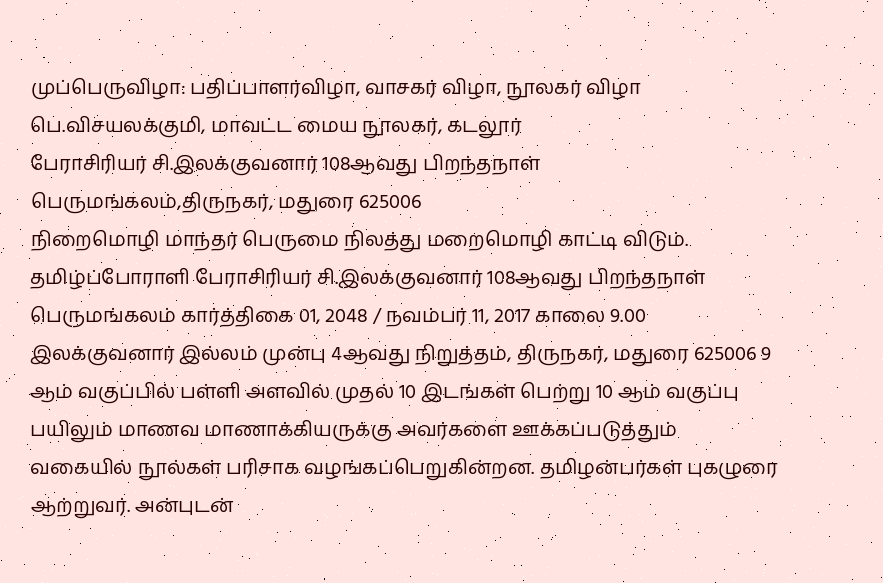முப்பெருவிழா: பதிப்பாளர்விழா, வாசகர் விழா, நூலகர் விழா பெ.விசயலக்குமி, மாவட்ட மைய நூலகர், கடலூர்
பேராசிரியர் சி.இலக்குவனார் 108ஆவது பிறந்தநாள் பெருமங்கலம்,திருநகர், மதுரை 625006
நிறைமொழி மாந்தர் பெருமை நிலத்து மறைமொழி காட்டி விடும். தமிழ்ப்போராளி பேராசிரியர் சி.இலக்குவனார் 108ஆவது பிறந்தநாள் பெருமங்கலம் கார்த்திகை 01, 2048 / நவம்பர் 11, 2017 காலை 9.00 இலக்குவனார் இல்லம் முன்பு 4ஆவது நிறுத்தம், திருநகர், மதுரை 625006 9 ஆம் வகுப்பில் பள்ளி அளவில் முதல் 10 இடங்கள் பெற்று 10 ஆம் வகுப்பு பயிலும் மாணவ மாணாக்கியருக்கு அவர்களை ஊக்கப்படுத்தும் வகையில் நூல்கள் பரிசாக வழங்கப்பெறுகின்றன. தமிழன்பர்கள் புகழுரை ஆற்றுவர். அன்புடன்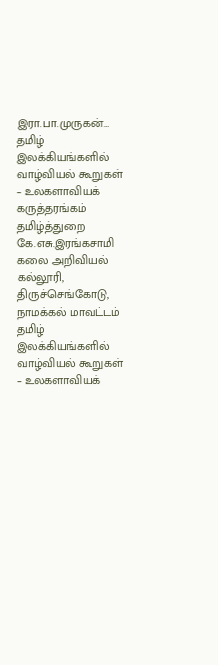இரா.பா.முருகன்…
தமிழ் இலக்கியங்களில் வாழ்வியல் கூறுகள் – உலகளாவியக் கருத்தரங்கம்
தமிழ்த்துறை கே.எசு.இரங்கசாமி கலை அறிவியல் கல்லூரி, திருச்செங்கோடு, நாமக்கல் மாவட்டம் தமிழ் இலக்கியங்களில் வாழ்வியல் கூறுகள் – உலகளாவியக்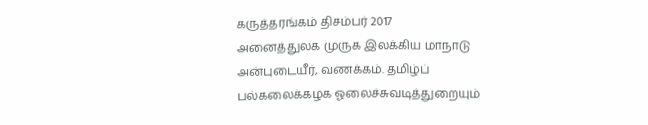கருத்தரங்கம் திசம்பர் 2017
அனைத்துலக முருக இலக்கிய மாநாடு
அன்புடையீர், வணக்கம். தமிழ்ப் பல்கலைக்கழக ஓலைச்சுவடித்துறையும்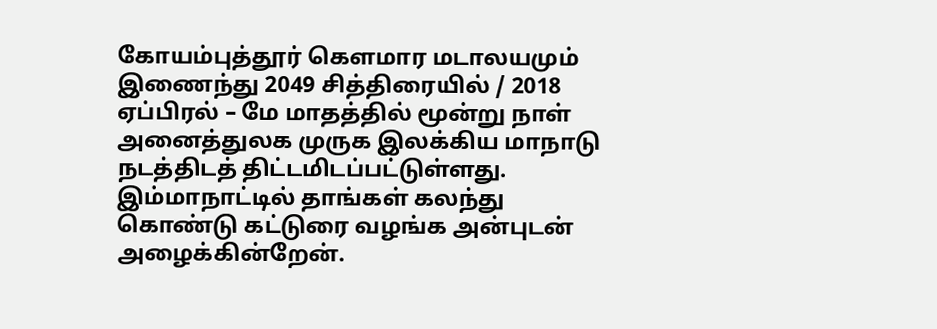கோயம்புத்தூர் கௌமார மடாலயமும் இணைந்து 2049 சித்திரையில் / 2018 ஏப்பிரல் – மே மாதத்தில் மூன்று நாள் அனைத்துலக முருக இலக்கிய மாநாடு நடத்திடத் திட்டமிடப்பட்டுள்ளது. இம்மாநாட்டில் தாங்கள் கலந்து கொண்டு கட்டுரை வழங்க அன்புடன் அழைக்கின்றேன்.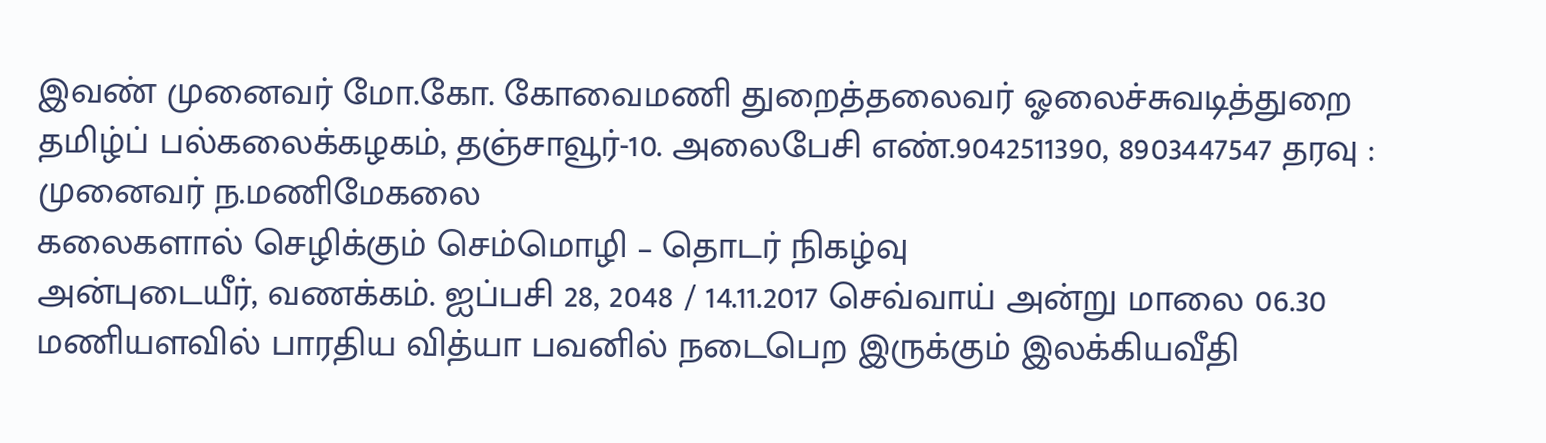இவண் முனைவர் மோ.கோ. கோவைமணி துறைத்தலைவர் ஓலைச்சுவடித்துறை தமிழ்ப் பல்கலைக்கழகம், தஞ்சாவூர்-10. அலைபேசி எண்.9042511390, 8903447547 தரவு : முனைவர் ந.மணிமேகலை
கலைகளால் செழிக்கும் செம்மொழி – தொடர் நிகழ்வு
அன்புடையீர், வணக்கம். ஐப்பசி 28, 2048 / 14.11.2017 செவ்வாய் அன்று மாலை 06.30 மணியளவில் பாரதிய வித்யா பவனில் நடைபெற இருக்கும் இலக்கியவீதி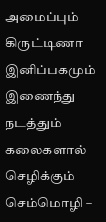அமைப்பும் கிருட்டிணா இனிப்பகமும் இணைந்து நடத்தும் கலைகளால் செழிக்கும் செம்மொழி –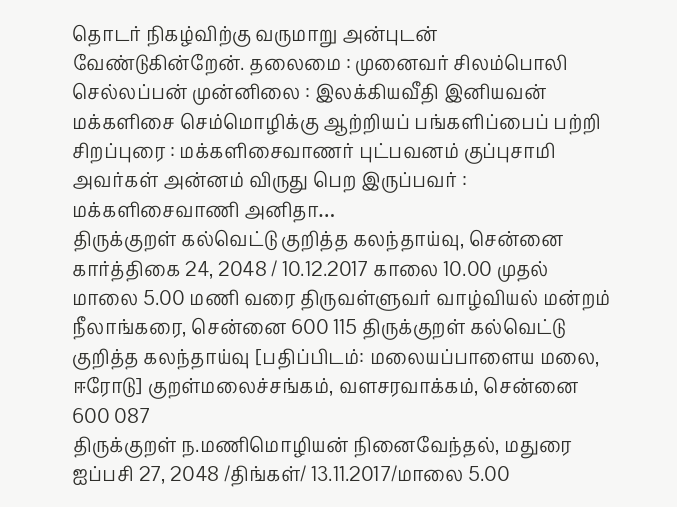தொடர் நிகழ்விற்கு வருமாறு அன்புடன் வேண்டுகின்றேன். தலைமை : முனைவர் சிலம்பொலி செல்லப்பன் முன்னிலை : இலக்கியவீதி இனியவன் மக்களிசை செம்மொழிக்கு ஆற்றியப் பங்களிப்பைப் பற்றி சிறப்புரை : மக்களிசைவாணர் புட்பவனம் குப்புசாமி அவர்கள் அன்னம் விருது பெற இருப்பவர் : மக்களிசைவாணி அனிதா…
திருக்குறள் கல்வெட்டு குறித்த கலந்தாய்வு, சென்னை
கார்த்திகை 24, 2048 / 10.12.2017 காலை 10.00 முதல் மாலை 5.00 மணி வரை திருவள்ளுவர் வாழ்வியல் மன்றம் நீலாங்கரை, சென்னை 600 115 திருக்குறள் கல்வெட்டு குறித்த கலந்தாய்வு [பதிப்பிடம்: மலையப்பாளைய மலை, ஈரோடு] குறள்மலைச்சங்கம், வளசரவாக்கம், சென்னை 600 087
திருக்குறள் ந.மணிமொழியன் நினைவேந்தல், மதுரை
ஐப்பசி 27, 2048 /திங்கள்/ 13.11.2017/மாலை 5.00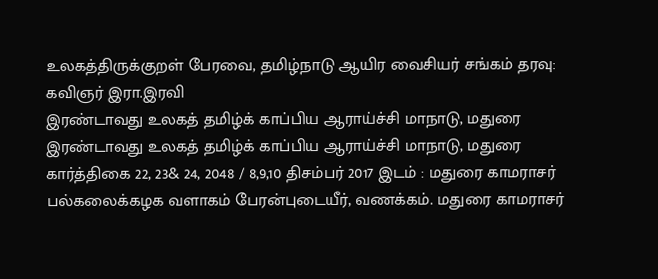உலகத்திருக்குறள் பேரவை, தமிழ்நாடு ஆயிர வைசியர் சங்கம் தரவு: கவிஞர் இரா.இரவி
இரண்டாவது உலகத் தமிழ்க் காப்பிய ஆராய்ச்சி மாநாடு, மதுரை
இரண்டாவது உலகத் தமிழ்க் காப்பிய ஆராய்ச்சி மாநாடு, மதுரை கார்த்திகை 22, 23& 24, 2048 / 8,9,10 திசம்பர் 2017 இடம் : மதுரை காமராசர் பல்கலைக்கழக வளாகம் பேரன்புடையீர், வணக்கம். மதுரை காமராசர்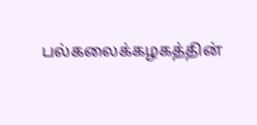பல்கலைக்கழகத்தின்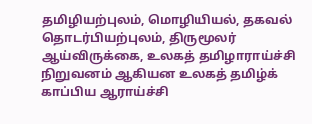தமிழியற்புலம், மொழியியல், தகவல் தொடர்பியற்புலம், திருமூலர் ஆய்விருக்கை, உலகத் தமிழாராய்ச்சி நிறுவனம் ஆகியன உலகத் தமிழ்க் காப்பிய ஆராய்ச்சி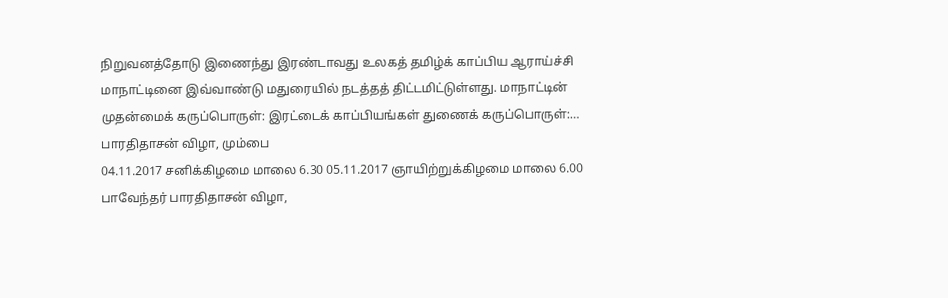நிறுவனத்தோடு இணைந்து இரண்டாவது உலகத் தமிழ்க் காப்பிய ஆராய்ச்சி மாநாட்டினை இவ்வாண்டு மதுரையில் நடத்தத் திட்டமிட்டுள்ளது. மாநாட்டின் முதன்மைக் கருப்பொருள்: இரட்டைக் காப்பியங்கள் துணைக் கருப்பொருள்:…
பாரதிதாசன் விழா, மும்பை
04.11.2017 சனிக்கிழமை மாலை 6.30 05.11.2017 ஞாயிற்றுக்கிழமை மாலை 6.00 பாவேந்தர் பாரதிதாசன் விழா,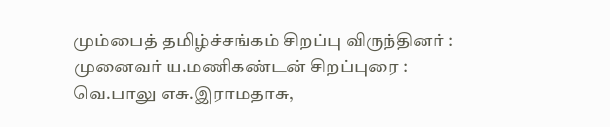மும்பைத் தமிழ்ச்சங்கம் சிறப்பு விருந்தினர் : முனைவர் ய.மணிகண்டன் சிறப்புரை : வெ.பாலு எசு.இராமதாசு,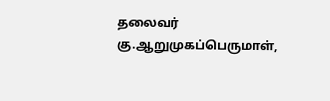தலைவர் கு.ஆறுமுகப்பெருமாள்,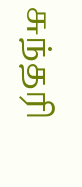சுந்தரி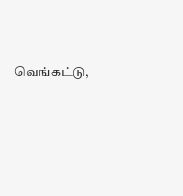வெங்கட்டு,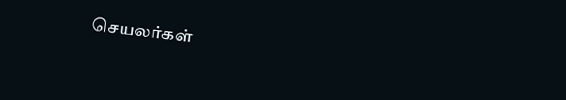செயலர்கள்